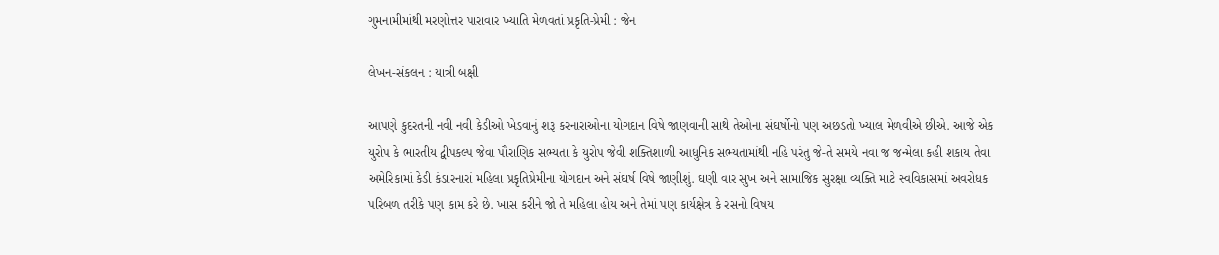ગુમનામીમાંથી મરણોત્તર પારાવાર ખ્યાતિ મેળવતાં પ્રકૃતિ-પ્રેમી : જેન

લેખન-સંકલન : યાત્રી બક્ષી

આપણે કુદરતની નવી નવી કેડીઓ ખેડવાનું શરૂ કરનારાઓના યોગદાન વિષે જાણવાની સાથે તેઓના સંઘર્ષોનો પણ અછડતો ખ્યાલ મેળવીએ છીએ. આજે એક યુરોપ કે ભારતીય દ્વીપકલ્પ જેવા પૌરાણિક સભ્યતા કે યુરોપ જેવી શક્તિશાળી આધુનિક સભ્યતામાંથી નહિ પરંતુ જે-તે સમયે નવા જ જન્મેલા કહી શકાય તેવા અમેરિકામાં કેડી કંડારનારાં મહિલા પ્રકૃતિપ્રેમીના યોગદાન અને સંઘર્ષ વિષે જાણીશું. ઘણી વાર સુખ અને સામાજિક સુરક્ષા વ્યક્તિ માટે સ્વવિકાસમાં અવરોધક પરિબળ તરીકે પણ કામ કરે છે. ખાસ કરીને જો તે મહિલા હોય અને તેમાં પણ કાર્યક્ષેત્ર કે રસનો વિષય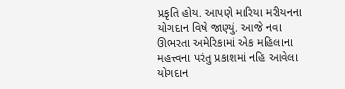પ્રકૃતિ હોય. આપણે મારિયા મરીયનના યોગદાન વિષે જાણ્યું. આજે નવા ઊભરતા અમેરિકામાં એક મહિલાના મહત્ત્વના પરંતુ પ્રકાશમાં નહિ આવેલા યોગદાન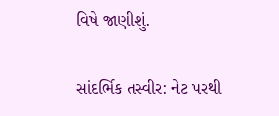વિષે જાણીશું.

સાંદર્ભિક તસ્વીર: નેટ પરથી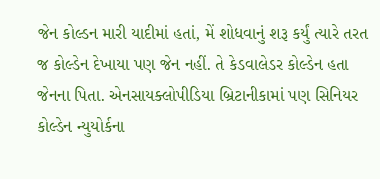જેન કોલ્ડન મારી યાદીમાં હતાં, મેં શોધવાનું શરૂ કર્યું ત્યારે તરત જ કોલ્ડેન દેખાયા પણ જેન નહીં. તે કેડવાલેડર કોલ્ડેન હતા જેનના પિતા. એનસાયક્લોપીડિયા બ્રિટાનીકામાં પણ સિનિયર કોલ્ડેન ન્યુયોર્કના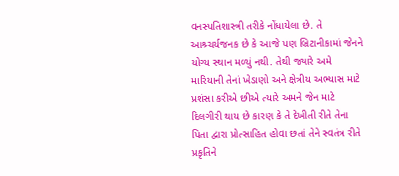વનસ્પતિશાસ્ત્રી તરીકે નોંધાયેલા છે. તે આશ્ર્ચર્યજનક છે કે આજે પણ બ્રિટાનીકામાં જેનને યોગ્ય સ્થાન મળ્યું નથી. તેથી જ્યારે અમે મારિયાની તેનાં ખેડાણો અને ક્ષેત્રીય અભ્યાસ માટે પ્રશંસા કરીએ છીએ ત્યારે અમને જેન માટે દિલગીરી થાય છે કારણ કે તે દેખીતી રીતે તેના પિતા દ્વારા પ્રોત્સાહિત હોવા છતાં તેને સ્વતંત્ર રીતે પ્રકૃતિને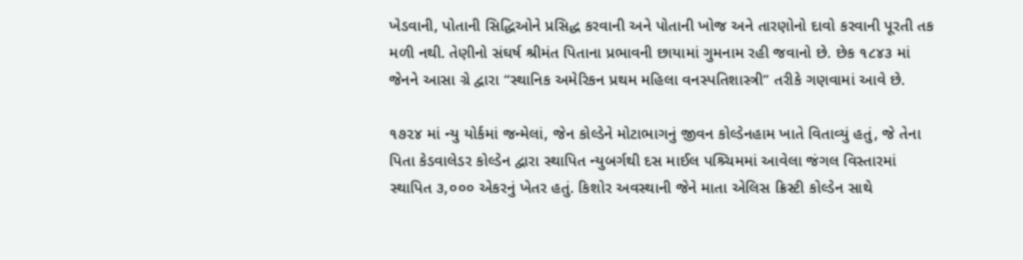ખેડવાની, પોતાની સિદ્ધિઓને પ્રસિદ્ધ કરવાની અને પોતાની ખોજ અને તારણોનો દાવો કરવાની પૂરતી તક મળી નથી. તેણીનો સંઘર્ષ શ્રીમંત પિતાના પ્રભાવની છાયામાં ગુમનામ રહી જવાનો છે. છેક ૧૮૪૩ માં જેનને આસા ગ્રે દ્વારા “સ્થાનિક અમેરિકન પ્રથમ મહિલા વનસ્પતિશાસ્ત્રી” તરીકે ગણવામાં આવે છે.

૧૭૨૪ માં ન્યુ યોર્કમાં જન્મેલાં, જેન કોલ્ડેને મોટાભાગનું જીવન કોલ્ડેનહામ ખાતે વિતાવ્યું હતું, જે તેના પિતા કેડવાલેડર કોલ્ડેન દ્વારા સ્થાપિત ન્યુબર્ગથી દસ માઈલ પશ્ર્ચિમમાં આવેલા જંગલ વિસ્તારમાં સ્થાપિત ૩,૦૦૦ એકરનું ખેતર હતું. કિશોર અવસ્થાની જેને માતા એલિસ ક્રિસ્ટી કોલ્ડેન સાથે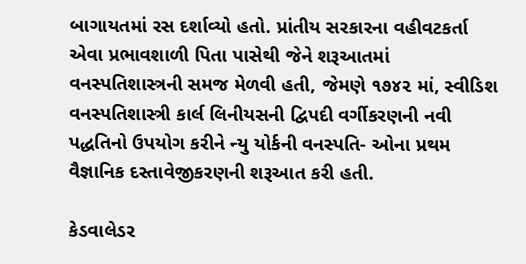બાગાયતમાં રસ દર્શાવ્યો હતો. પ્રાંતીય સરકારના વહીવટકર્તા એવા પ્રભાવશાળી પિતા પાસેથી જેને શરૂઆતમાં વનસ્પતિશાસ્ત્રની સમજ મેળવી હતી, જેમણે ૧૭૪૨ માં, સ્વીડિશ વનસ્પતિશાસ્ત્રી કાર્લ લિનીયસની દ્વિપદી વર્ગીકરણની નવી પદ્ધતિનો ઉપયોગ કરીને ન્યુ યોર્કની વનસ્પતિ- ઓના પ્રથમ વૈજ્ઞાનિક દસ્તાવેજીકરણની શરૂઆત કરી હતી.

કેડવાલેડર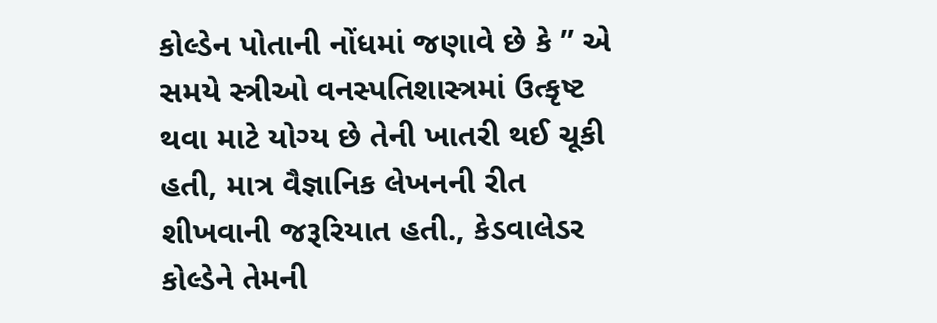કોલ્ડેન પોતાની નોંધમાં જણાવે છે કે ” એ સમયે સ્ત્રીઓ વનસ્પતિશાસ્ત્રમાં ઉત્કૃષ્ટ થવા માટે યોગ્ય છે તેની ખાતરી થઈ ચૂકી હતી, માત્ર વૈજ્ઞાનિક લેખનની રીત શીખવાની જરૂરિયાત હતી., કેડવાલેડર કોલ્ડેને તેમની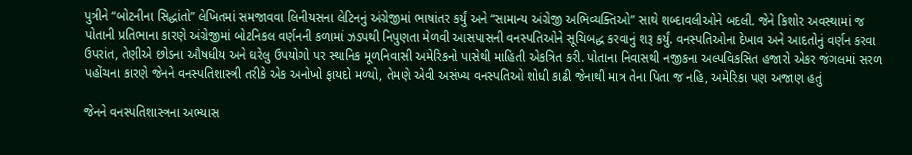પુત્રીને “બોટનીના સિદ્ધાંતો” લેખિતમાં સમજાવવા લિનીયસના લેટિનનું અંગ્રેજીમાં ભાષાંતર કર્યું અને “સામાન્ય અંગ્રેજી અભિવ્યક્તિઓ” સાથે શબ્દાવલીઓને બદલી. જેને કિશોર અવસ્થામાં જ પોતાની પ્રતિભાના કારણે અંગ્રેજીમાં બોટનિકલ વર્ણનની કળામાં ઝડપથી નિપુણતા મેળવી આસપાસની વનસ્પતિઓને સૂચિબદ્ધ કરવાનું શરૂ કર્યું. વનસ્પતિઓના દેખાવ અને આદતોનું વર્ણન કરવા ઉપરાંત, તેણીએ છોડના ઔષધીય અને ઘરેલુ ઉપયોગો પર સ્થાનિક મૂળનિવાસી અમેરિકનો પાસેથી માહિતી એકત્રિત કરી. પોતાના નિવાસથી નજીકના અલ્પવિકસિત હજારો એકર જંગલમાં સરળ પહોંચના કારણે જેનને વનસ્પતિશાસ્ત્રી તરીકે એક અનોખો ફાયદો મળ્યો, તેમણે એવી અસંખ્ય વનસ્પતિઓ શોધી કાઢી જેનાથી માત્ર તેના પિતા જ નહિ, અમેરિકા પણ અજાણ હતું

જેનને વનસ્પતિશાસ્ત્રના અભ્યાસ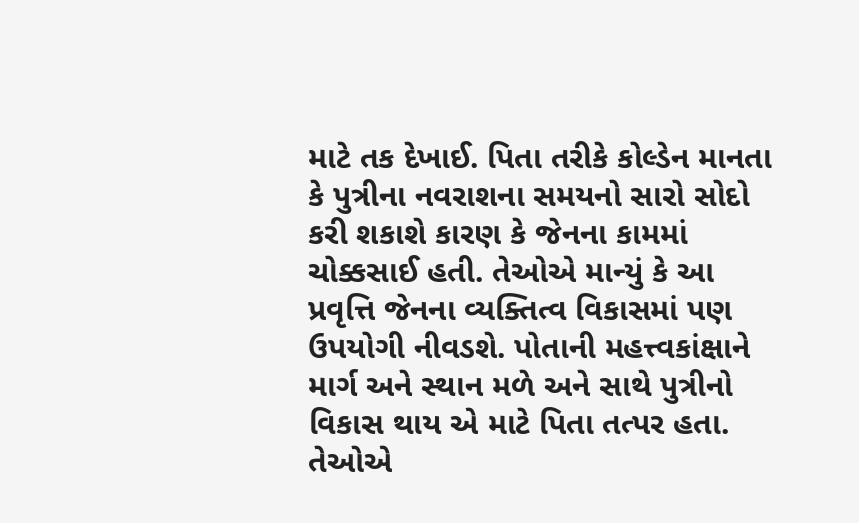માટે તક દેખાઈ. પિતા તરીકે કોલ્ડેન માનતા કે પુત્રીના નવરાશના સમયનો સારો સોદો કરી શકાશે કારણ કે જેનના કામમાં ચોક્કસાઈ હતી. તેઓએ માન્યું કે આ પ્રવૃત્તિ જેનના વ્યક્તિત્વ વિકાસમાં પણ ઉપયોગી નીવડશે. પોતાની મહત્ત્વકાંક્ષાને માર્ગ અને સ્થાન મળે અને સાથે પુત્રીનો વિકાસ થાય એ માટે પિતા તત્પર હતા. તેઓએ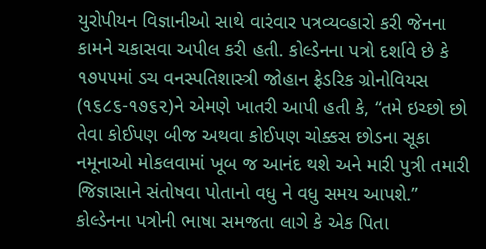યુરોપીયન વિજ્ઞાનીઓ સાથે વારંવાર પત્રવ્યવ્હારો કરી જેનના કામને ચકાસવા અપીલ કરી હતી. કોલ્ડેનના પત્રો દર્શાવે છે કે ૧૭૫૫માં ડચ વનસ્પતિશાસ્ત્રી જોહાન ફ્રેડરિક ગ્રોનોવિયસ (૧૬૮૬-૧૭૬૨)ને એમણે ખાતરી આપી હતી કે, “તમે ઇચ્છો છો તેવા કોઈપણ બીજ અથવા કોઈપણ ચોક્કસ છોડના સૂકા નમૂનાઓ મોકલવામાં ખૂબ જ આનંદ થશે અને મારી પુત્રી તમારી જિજ્ઞાસાને સંતોષવા પોતાનો વધુ ને વધુ સમય આપશે.” કોલ્ડેનના પત્રોની ભાષા સમજતા લાગે કે એક પિતા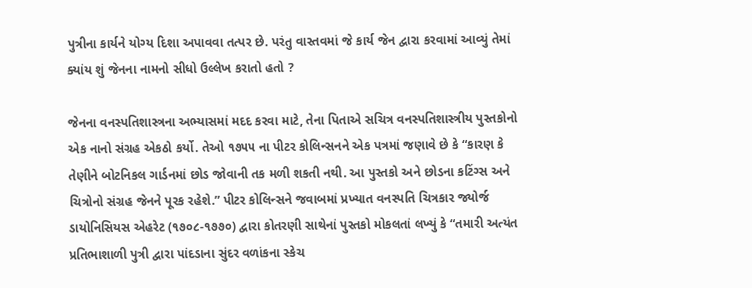પુત્રીના કાર્યને યોગ્ય દિશા અપાવવા તત્પર છે. પરંતુ વાસ્તવમાં જે કાર્ય જેન દ્વારા કરવામાં આવ્યું તેમાં ક્યાંય શું જેનના નામનો સીધો ઉલ્લેખ કરાતો હતો ?

જેનના વનસ્પતિશાસ્ત્રના અભ્યાસમાં મદદ કરવા માટે, તેના પિતાએ સચિત્ર વનસ્પતિશાસ્ત્રીય પુસ્તકોનો એક નાનો સંગ્રહ એકઠો કર્યો. તેઓ ૧૭૫૫ ના પીટર કોલિન્સનને એક પત્રમાં જણાવે છે કે “કારણ કે તેણીને બોટનિકલ ગાર્ડનમાં છોડ જોવાની તક મળી શકતી નથી. આ પુસ્તકો અને છોડના કટિંગ્સ અને ચિત્રોનો સંગ્રહ જેનને પૂરક રહેશે.” પીટર કોલિન્સને જવાબમાં પ્રખ્યાત વનસ્પતિ ચિત્રકાર જ્યોર્જ ડાયોનિસિયસ એહરેટ (૧૭૦૮-૧૭૭૦) દ્વારા કોતરણી સાથેનાં પુસ્તકો મોકલતાં લખ્યું કે “તમારી અત્યંત પ્રતિભાશાળી પુત્રી દ્વારા પાંદડાના સુંદર વળાંકના સ્કેચ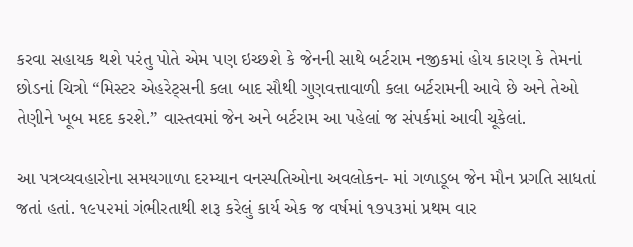કરવા સહાયક થશે પરંતુ પોતે એમ પણ ઇચ્છશે કે જેનની સાથે બર્ટરામ નજીકમાં હોય કારણ કે તેમનાં છોડનાં ચિત્રો “મિસ્ટર એહરેટ્સની કલા બાદ સૌથી ગુણવત્તાવાળી કલા બર્ટરામની આવે છે અને તેઓ તેણીને ખૂબ મદદ કરશે.” વાસ્તવમાં જેન અને બર્ટરામ આ પહેલાં જ સંપર્કમાં આવી ચૂકેલાં.

આ પત્રવ્યવહારોના સમયગાળા દરમ્યાન વનસ્પતિઓના અવલોકન- માં ગળાડૂબ જેન મૌન પ્રગતિ સાધતાં જતાં હતાં. ૧૯૫૨માં ગંભીરતાથી શરૂ કરેલું કાર્ય એક જ વર્ષમાં ૧૭૫૩માં પ્રથમ વાર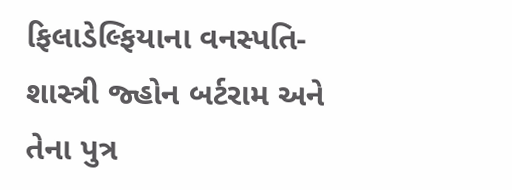ફિલાડેલ્ફિયાના વનસ્પતિ-શાસ્ત્રી જ્હોન બર્ટરામ અને તેના પુત્ર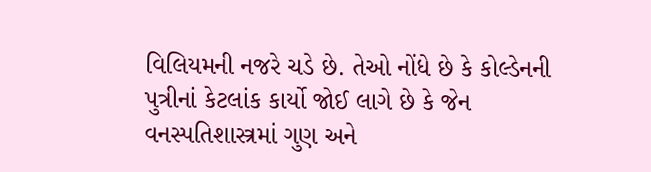વિલિયમની નજરે ચડે છે. તેઓ નોંધે છે કે કોલ્ડેનની પુત્રીનાં કેટલાંક કાર્યો જોઈ લાગે છે કે જેન વનસ્પતિશાસ્ત્રમાં ગુણ અને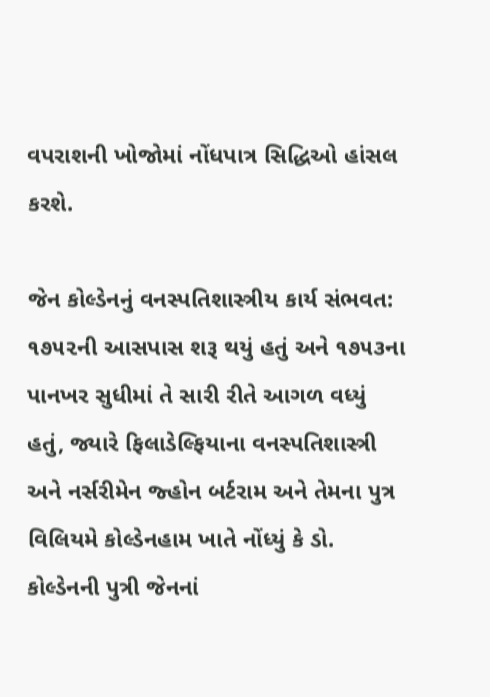વપરાશની ખોજોમાં નોંધપાત્ર સિદ્ધિઓ હાંસલ કરશે.

જેન કોલ્ડેનનું વનસ્પતિશાસ્ત્રીય કાર્ય સંભવત: ૧૭૫૨ની આસપાસ શરૂ થયું હતું અને ૧૭૫૩ના પાનખર સુધીમાં તે સારી રીતે આગળ વધ્યું હતું, જ્યારે ફિલાડેલ્ફિયાના વનસ્પતિશાસ્ત્રી અને નર્સરીમેન જ્હોન બર્ટરામ અને તેમના પુત્ર વિલિયમે કોલ્ડેનહામ ખાતે નોંધ્યું કે ડો. કોલ્ડેનની પુત્રી જેનનાં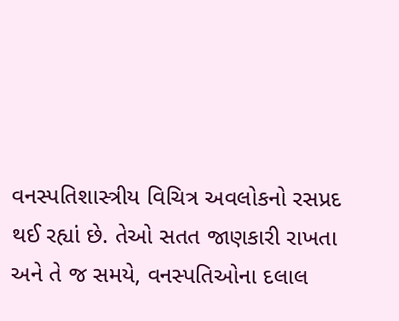વનસ્પતિશાસ્ત્રીય વિચિત્ર અવલોકનો રસપ્રદ થઈ રહ્યાં છે. તેઓ સતત જાણકારી રાખતા અને તે જ સમયે, વનસ્પતિઓના દલાલ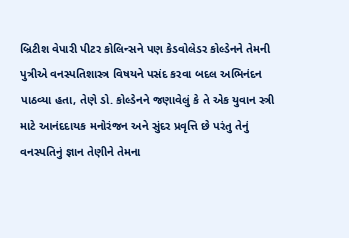બ્રિટીશ વેપારી પીટર કોલિન્સને પણ કેડવોલેડર કોલ્ડેનને તેમની પુત્રીએ વનસ્પતિશાસ્ત્ર વિષયને પસંદ કરવા બદલ અભિનંદન પાઠવ્યા હતા, તેણે ડો. કોલ્ડેનને જણાવેલું કે તે એક યુવાન સ્ત્રી માટે આનંદદાયક મનોરંજન અને સુંદર પ્રવૃત્તિ છે પરંતુ તેનું વનસ્પતિનું જ્ઞાન તેણીને તેમના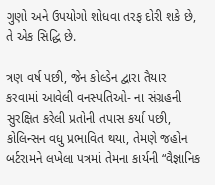ગુણો અને ઉપયોગો શોધવા તરફ દોરી શકે છે, તે એક સિદ્ધિ છે.

ત્રણ વર્ષ પછી, જેન કોલ્ડેન દ્વારા તૈયાર કરવામાં આવેલી વનસ્પતિઓ- ના સંગ્રહની સુરક્ષિત કરેલી પ્રતોની તપાસ કર્યા પછી, કોલિન્સન વધુ પ્રભાવિત થયા, તેમણે જહોન બર્ટરામને લખેલા પત્રમાં તેમના કાર્યની “વૈજ્ઞાનિક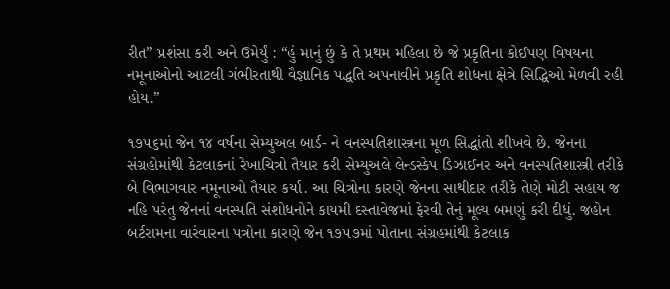રીત” પ્રશંસા કરી અને ઉમેર્યું : “હું માનું છું કે તે પ્રથમ મહિલા છે જે પ્રકૃતિના કોઈપણ વિષયના નમૂનાઓનો આટલી ગંભીરતાથી વૈજ્ઞાનિક પદ્ધતિ અપનાવીને પ્રકૃતિ શોધના ક્ષેત્રે સિદ્ધિઓ મેળવી રહી હોય.”

૧૭૫૬માં જેન ૧૪ વર્ષના સેમ્યુઅલ બાર્ડ- ને વનસ્પતિશાસ્ત્રના મૂળ સિદ્ધાંતો શીખવે છે. જેનના સંગ્રહોમાંથી કેટલાકનાં રેખાચિત્રો તૈયાર કરી સેમ્યુઅલે લેન્ડસ્કેપ ડિઝાઈનર અને વનસ્પતિશાસ્ત્રી તરીકે બે વિભાગવાર નમૂનાઓ તૈયાર કર્યા. આ ચિત્રોના કારણે જેનના સાથીદાર તરીકે તેણે મોટી સહાય જ નહિ પરંતુ જેનનાં વનસ્પતિ સંશોધનોને કાયમી દસ્તાવેજમાં ફેરવી તેનું મૂલ્ય બમણું કરી દીધું. જહોન બર્ટરામના વારંવારના પત્રોના કારણે જેન ૧૭૫૭માં પોતાના સંગ્રહમાંથી કેટલાક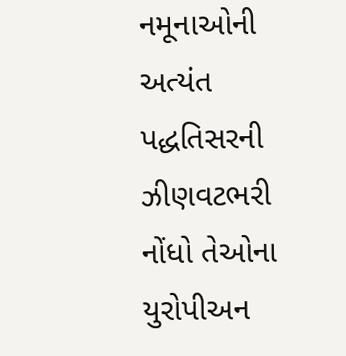નમૂનાઓની અત્યંત પદ્ધતિસરની ઝીણવટભરી નોંધો તેઓના યુરોપીઅન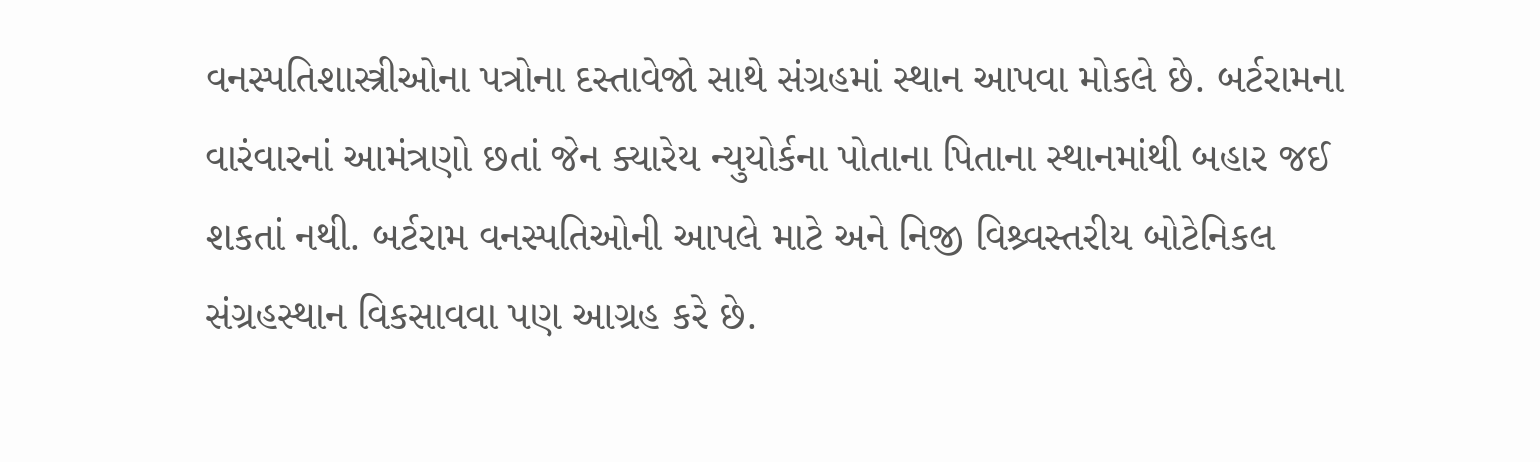વનસ્પતિશાસ્ત્રીઓના પત્રોના દસ્તાવેજો સાથે સંગ્રહમાં સ્થાન આપવા મોકલે છે. બર્ટરામના વારંવારનાં આમંત્રણો છતાં જેન ક્યારેય ન્યુયોર્કના પોતાના પિતાના સ્થાનમાંથી બહાર જઈ શકતાં નથી. બર્ટરામ વનસ્પતિઓની આપલે માટે અને નિજી વિશ્ર્વસ્તરીય બોટેનિકલ સંગ્રહસ્થાન વિકસાવવા પણ આગ્રહ કરે છે.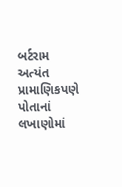બર્ટરામ અત્યંત પ્રામાણિકપણે પોતાનાં લખાણોમાં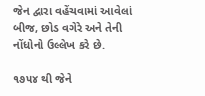જેન દ્વારા વહેંચવામાં આવેલાં બીજ, છોડ વગેરે અને તેની નોંધોનો ઉલ્લેખ કરે છે.

૧૭૫૪ થી જેને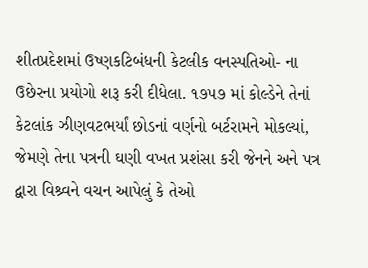શીતપ્રદેશમાં ઉષ્ણકટિબંધની કેટલીક વનસ્પતિઓ- ના ઉછેરના પ્રયોગો શરૂ કરી દીધેલા. ૧૭૫૭ માં કોલ્ડેને તેનાં કેટલાંક ઝીણવટભર્યાં છોડનાં વર્ણનો બર્ટરામને મોકલ્યાં, જેમણે તેના પત્રની ઘણી વખત પ્રશંસા કરી જેનને અને પત્ર દ્વારા વિશ્ર્વને વચન આપેલું કે તેઓ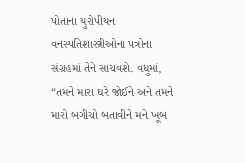પોતાના યુરોપીયન વનસ્પતિશાસ્ત્રીઓના પત્રોના સંગ્રહમાં તેને સાચવશે. વધુમાં, “તમને મારા ઘરે જોઈને અને તમને મારો બગીચો બતાવીને મને ખૂબ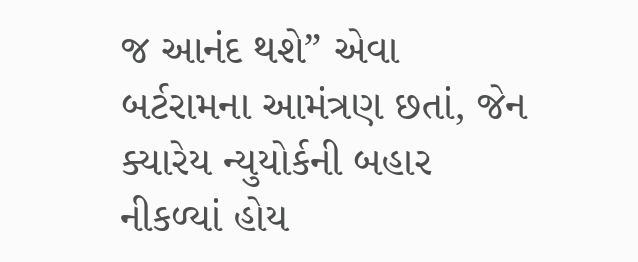જ આનંદ થશે” એવા બર્ટરામના આમંત્રણ છતાં, જેન ક્યારેય ન્યુયોર્કની બહાર નીકળ્યાં હોય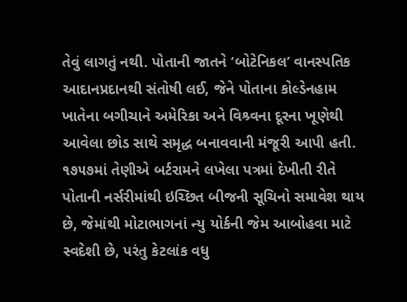તેવું લાગતું નથી. પોતાની જાતને ‘બોટેનિકલ’ વાનસ્પતિક આદાનપ્રદાનથી સંતોષી લઈ, જેને પોતાના કોલ્ડેનહામ ખાતેના બગીચાને અમેરિકા અને વિશ્ર્વના દૂરના ખૂણેથી આવેલા છોડ સાથે સમૃદ્ધ બનાવવાની મંજૂરી આપી હતી. ૧૭૫૭માં તેણીએ બર્ટરામને લખેલા પત્રમાં દેખીતી રીતે પોતાની નર્સરીમાંથી ઇચ્છિત બીજની સૂચિનો સમાવેશ થાય છે, જેમાંથી મોટાભાગનાં ન્યુ યોર્કની જેમ આબોહવા માટે સ્વદેશી છે, પરંતુ કેટલાંક વધુ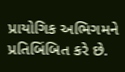પ્રાયોગિક અભિગમને પ્રતિબિંબિત કરે છે.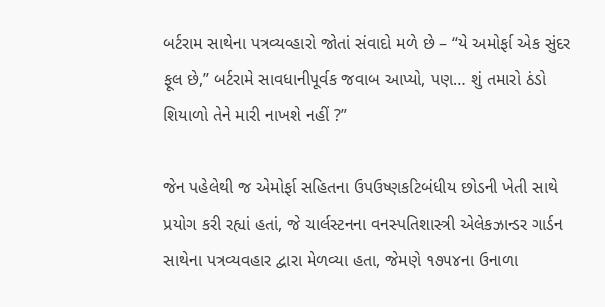બર્ટરામ સાથેના પત્રવ્યવ્હારો જોતાં સંવાદો મળે છે – “યે અમોર્ફા એક સુંદર ફૂલ છે,” બર્ટરામે સાવધાનીપૂર્વક જવાબ આપ્યો, પણ… શું તમારો ઠંડો શિયાળો તેને મારી નાખશે નહીં ?”

જેન પહેલેથી જ એમોર્ફા સહિતના ઉપઉષ્ણકટિબંધીય છોડની ખેતી સાથે પ્રયોગ કરી રહ્યાં હતાં, જે ચાર્લસ્ટનના વનસ્પતિશાસ્ત્રી એલેકઝાન્ડર ગાર્ડન સાથેના પત્રવ્યવહાર દ્વારા મેળવ્યા હતા, જેમણે ૧૭૫૪ના ઉનાળા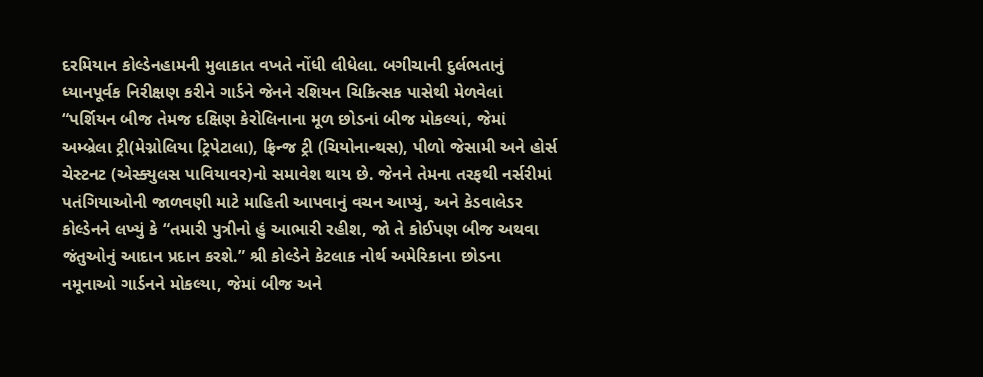દરમિયાન કોલ્ડેનહામની મુલાકાત વખતે નોંધી લીધેલા. બગીચાની દુર્લભતાનું ધ્યાનપૂર્વક નિરીક્ષણ કરીને ગાર્ડને જેનને રશિયન ચિકિત્સક પાસેથી મેળવેલાં “પર્શિયન બીજ તેમજ દક્ષિણ કેરોલિનાના મૂળ છોડનાં બીજ મોકલ્યાં, જેમાં અમ્બ્રેલા ટ્રી(મેગ્નોલિયા ટ્રિપેટાલા), ફ્રિન્જ ટ્રી (ચિયોનાન્થસ), પીળો જેસામી અને હોર્સ ચેસ્ટનટ (એસ્ક્યુલસ પાવિયાવર)નો સમાવેશ થાય છે. જેનને તેમના તરફથી નર્સરીમાં પતંગિયાઓની જાળવણી માટે માહિતી આપવાનું વચન આપ્યું, અને કેડવાલેડર કોલ્ડેનને લખ્યું કે “તમારી પુત્રીનો હું આભારી રહીશ, જો તે કોઈપણ બીજ અથવા જંતુઓનું આદાન પ્રદાન કરશે.” શ્રી કોલ્ડેને કેટલાક નોર્થ અમેરિકાના છોડના નમૂનાઓ ગાર્ડનને મોકલ્યા, જેમાં બીજ અને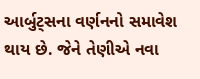આર્બુટ્સના વર્ણનનો સમાવેશ થાય છે. જેને તેણીએ નવા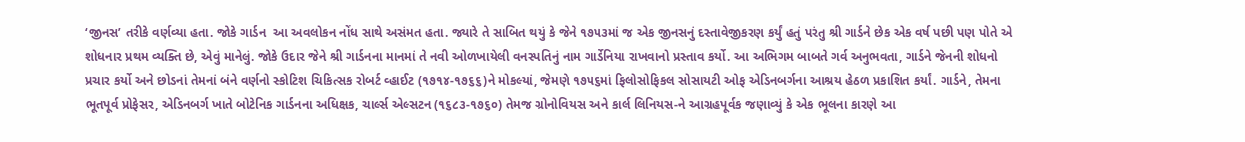‘જીનસ’ તરીકે વર્ણવ્યા હતા. જોકે ગાર્ડન  આ અવલોકન નોંધ સાથે અસંમત હતા. જ્યારે તે સાબિત થયું કે જેને ૧૭૫૩માં જ એક જીનસનું દસ્તાવેજીકરણ કર્યું હતું પરંતુ શ્રી ગાર્ડને છેક એક વર્ષ પછી પણ પોતે એ શોધનાર પ્રથમ વ્યક્તિ છે, એવું માનેલું. જોકે ઉદાર જેને શ્રી ગાર્ડનના માનમાં તે નવી ઓળખાયેલી વનસ્પતિનું નામ ગાર્ડેનિયા રાખવાનો પ્રસ્તાવ કર્યો. આ અભિગમ બાબતે ગર્વ અનુભવતા, ગાર્ડને જેનની શોધનો પ્રચાર કર્યો અને છોડનાં તેમનાં બંને વર્ણનો સ્કોટિશ ચિકિત્સક રોબર્ટ વ્હાઈટ (૧૭૧૪-૧૭૬૬)ને મોકલ્યાં, જેમણે ૧૭૫૬માં ફિલોસોફિકલ સોસાયટી ઓફ એડિનબર્ગના આશ્રય હેઠળ પ્રકાશિત કર્યાં. ગાર્ડને, તેમના ભૂતપૂર્વ પ્રોફેસર, એડિનબર્ગ ખાતે બોટેનિક ગાર્ડનના અધિક્ષક, ચાર્લ્સ એલ્સટન (૧૬૮૩-૧૭૬૦) તેમજ ગ્રોનોવિયસ અને કાર્લ લિનિયસ-ને આગ્રહપૂર્વક જણાવ્યું કે એક ભૂલના કારણે આ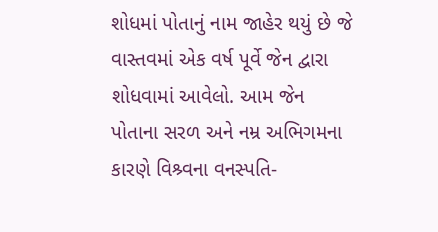શોધમાં પોતાનું નામ જાહેર થયું છે જે વાસ્તવમાં એક વર્ષ પૂર્વે જેન દ્વારા શોધવામાં આવેલો. આમ જેન પોતાના સરળ અને નમ્ર અભિગમના કારણે વિશ્ર્વના વનસ્પતિ-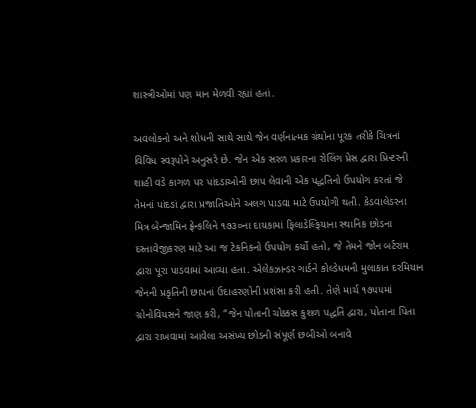શાસ્ત્રીઓમાં પણ માન મેળવી રહ્યાં હતાં.

અવલોકનો અને શોધની સાથે સાથે જેન વર્ણનાત્મક ગ્રંથોના પૂરક તરીકે ચિત્રનાં વિવિધ સ્વરૂપોને અનુસરે છે. જેન એક સરળ પ્રકારના રોલિંગ પ્રેસ દ્વારા પ્રિન્ટરની શાહી વડે કાગળ પર પાંદડાઓની છાપ લેવાની એક પદ્ધતિનો ઉપયોગ કરતાં જે તેમનાં પાંદડાં દ્વારા પ્રજાતિઓને અલગ પાડવા માટે ઉપયોગી થતી. કેડવાલેડરના મિત્ર બેન્જામિન ફ્રેન્કલિને ૧૭૩૦ના દાયકામાં ફિલાડેલ્ફિયાના સ્થાનિક છોડના દસ્તાવેજીકરણ માટે આ જ ટેકનિકનો ઉપયોગ કર્યો હતો, જે તેમને જોન બર્ટરામ દ્વારા પૂરા પાડવામાં આવ્યા હતા. એલેકઝાન્ડર ગાર્ડને કોલ્ડેધમની મુલાકાત દરમિયાન જેનની પ્રકૃતિની છાપનાં ઉદાહરણોની પ્રશંસા કરી હતી. તેણે માર્ચ ૧૭૫૫માં ગ્રોનોવિયસને જાણ કરી, “જેન પોતાની ચોક્કસ કુશળ પદ્ધતિ દ્વારા, પોતાના પિતા દ્વારા રાખવામાં આવેલા અસંખ્ય છોડની સંપૂર્ણ છબીઓ બનાવે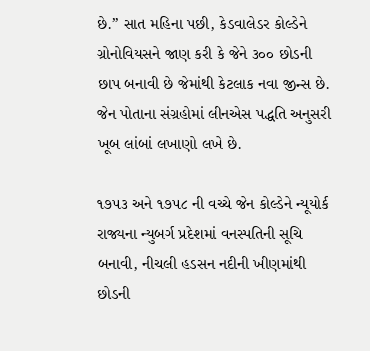છે.” સાત મહિના પછી, કેડવાલેડર કોલ્ડેને ગ્રોનોવિયસને જાણ કરી કે જેને ૩૦૦ છોડની છાપ બનાવી છે જેમાંથી કેટલાક નવા જીન્સ છે. જેન પોતાના સંગ્રહોમાં લીનએસ પદ્ધતિ અનુસરી ખૂબ લાંબાં લખાણો લખે છે.

૧૭૫૩ અને ૧૭૫૮ ની વચ્ચે જેન કોલ્ડેને ન્યૂયોર્ક રાજ્યના ન્યુબર્ગ પ્રદેશમાં વનસ્પતિની સૂચિ બનાવી, નીચલી હડસન નદીની ખીણમાંથી છોડની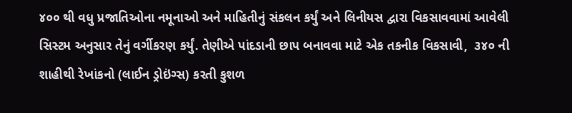૪૦૦ થી વધુ પ્રજાતિઓના નમૂનાઓ અને માહિતીનું સંકલન કર્યું અને લિનીયસ દ્વારા વિકસાવવામાં આવેલી સિસ્ટમ અનુસાર તેનું વર્ગીકરણ કર્યું. તેણીએ પાંદડાની છાપ બનાવવા માટે એક તકનીક વિકસાવી,  ૩૪૦ ની શાહીથી રેખાંકનો (લાઈન ડ્રોઇંગ્સ) કરતી કુશળ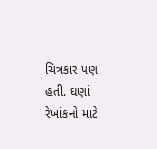ચિત્રકાર પણ હતી. ઘણાં રેખાંકનો માટે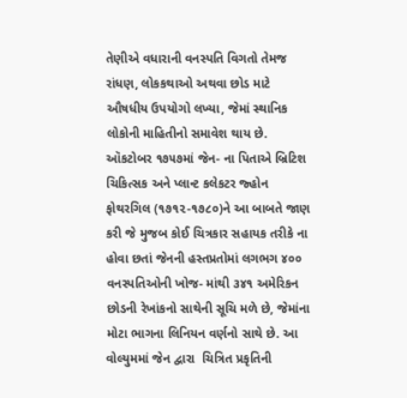તેણીએ વધારાની વનસ્પતિ વિગતો તેમજ રાંધણ, લોકકથાઓ અથવા છોડ માટે ઔષધીય ઉપયોગો લખ્યા, જેમાં સ્થાનિક લોકોની માહિતીનો સમાવેશ થાય છે. ઑકટોબર ૧૭૫૭માં જેન- ના પિતાએ બ્રિટિશ ચિકિત્સક અને પ્લાન્ટ કલેકટર જ્હોન ફોથરગિલ (૧૭૧૨-૧૭૮૦)ને આ બાબતે જાણ કરી જે મુજબ કોઈ ચિત્રકાર સહાયક તરીકે ના હોવા છતાં જેનની હસ્તપ્રતોમાં લગભગ ૪૦૦ વનસ્પતિઓની ખોજ- માંથી ૩૪૧ અમેરિકન છોડની રેખાંકનો સાથેની સૂચિ મળે છે, જેમાંના મોટા ભાગના લિનિયન વર્ણનો સાથે છે. આ વોલ્યુમમાં જેન દ્વારા  ચિત્રિત પ્રકૃતિની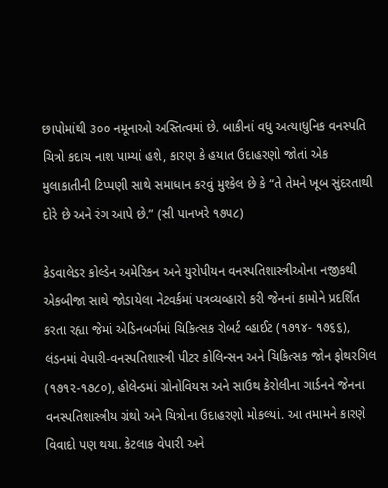છાપોમાંથી ૩૦૦ નમૂનાઓ અસ્તિત્વમાં છે. બાકીનાં વધુ અત્યાધુનિક વનસ્પતિ ચિત્રો કદાચ નાશ પામ્યાં હશે, કારણ કે હયાત ઉદાહરણો જોતાં એક મુલાકાતીની ટિપ્પણી સાથે સમાધાન કરવું મુશ્કેલ છે કે “તે તેમને ખૂબ સુંદરતાથી દોરે છે અને રંગ આપે છે.” (સી પાનખરે ૧૭૫૮)

કેડવાલેડર કોલ્ડેન અમેરિકન અને યુરોપીયન વનસ્પતિશાસ્ત્રીઓના નજીકથી એકબીજા સાથે જોડાયેલા નેટવર્કમાં પત્રવ્યવ્હારો કરી જેનનાં કામોને પ્રદર્શિત કરતા રહ્યા જેમાં એડિનબર્ગમાં ચિકિત્સક રોબર્ટ વ્હાઈટ (૧૭૧૪- ૧૭૬૬), લંડનમાં વેપારી-વનસ્પતિશાસ્ત્રી પીટર કોલિન્સન અને ચિકિત્સક જોન ફોથરગિલ (૧૭૧૨-૧૭૮૦), હોલેન્ડમાં ગ્રોનોવિયસ અને સાઉથ કેરોલીના ગાર્ડનને જેનના વનસ્પતિશાસ્ત્રીય ગ્રંથો અને ચિત્રોના ઉદાહરણો મોકલ્યાં. આ તમામને કારણે વિવાદો પણ થયા. કેટલાક વેપારી અને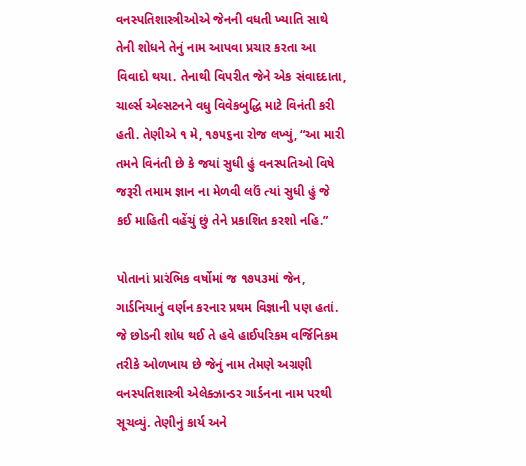વનસ્પતિશાસ્ત્રીઓએ જેનની વધતી ખ્યાતિ સાથે તેની શોધને તેનું નામ આપવા પ્રચાર કરતા આ વિવાદો થયા. તેનાથી વિપરીત જેને એક સંવાદદાતા, ચાર્લ્સ એલ્સટનને વધુ વિવેકબુદ્ધિ માટે વિનંતી કરી હતી. તેણીએ ૧ મે, ૧૭૫૬ના રોજ લખ્યું, “આ મારી તમને વિનંતી છે કે જયાં સુધી હું વનસ્પતિઓ વિષે જરૂરી તમામ જ્ઞાન ના મેળવી લઉં ત્યાં સુધી હું જે કઈ માહિતી વહેંચું છું તેને પ્રકાશિત કરશો નહિ.”

પોતાનાં પ્રારંભિક વર્ષોમાં જ ૧૭૫૩માં જેન, ગાર્ડનિયાનું વર્ણન કરનાર પ્રથમ વિજ્ઞાની પણ હતાં. જે છોડની શોધ થઈ તે હવે હાઈપરિકમ વર્જિનિકમ તરીકે ઓળખાય છે જેનું નામ તેમણે અગ્રણી વનસ્પતિશાસ્ત્રી એલેક્ઝાન્ડર ગાર્ડનના નામ પરથી સૂચવ્યું. તેણીનું કાર્ય અને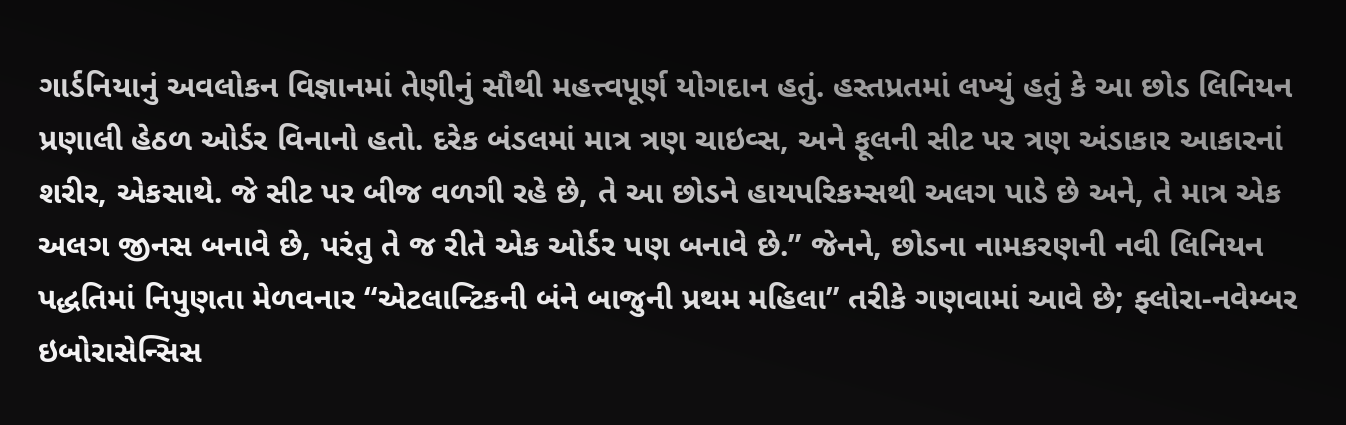ગાર્ડનિયાનું અવલોકન વિજ્ઞાનમાં તેણીનું સૌથી મહત્ત્વપૂર્ણ યોગદાન હતું. હસ્તપ્રતમાં લખ્યું હતું કે આ છોડ લિનિયન પ્રણાલી હેઠળ ઓર્ડર વિનાનો હતો. દરેક બંડલમાં માત્ર ત્રણ ચાઇવ્સ, અને ફૂલની સીટ પર ત્રણ અંડાકાર આકારનાં શરીર, એકસાથે. જે સીટ પર બીજ વળગી રહે છે, તે આ છોડને હાયપરિકમ્સથી અલગ પાડે છે અને, તે માત્ર એક અલગ જીનસ બનાવે છે, પરંતુ તે જ રીતે એક ઓર્ડર પણ બનાવે છે.” જેનને, છોડના નામકરણની નવી લિનિયન પદ્ધતિમાં નિપુણતા મેળવનાર “એટલાન્ટિકની બંને બાજુની પ્રથમ મહિલા” તરીકે ગણવામાં આવે છે; ફ્લોરા-નવેમ્બર ઇબોરાસેન્સિસ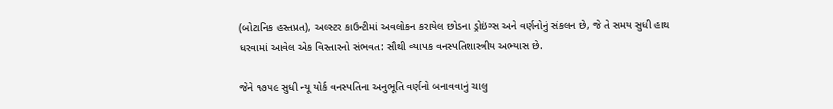(બોટાનિક હસ્તપ્રત), અલ્સ્ટર કાઉન્ટીમાં અવલોકન કરાયેલ છોડના ડ્રોઇંગ્સ અને વર્ણનોનું સંકલન છે, જે તે સમય સુધી હાથ ધરવામાં આવેલ એક વિસ્તારનો સંભવત: સૌથી વ્યાપક વનસ્પતિશાસ્ત્રીય અભ્યાસ છે.

જેને ૧૭૫૯ સુધી ન્યૂ યોર્ક વનસ્પતિના અનુભૂતિ વર્ણનો બનાવવાનું ચાલુ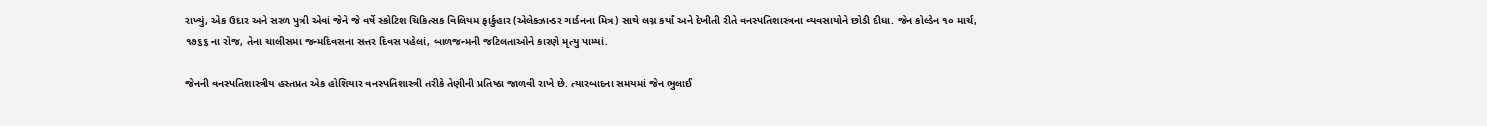રાખ્યું, એક ઉદાર અને સરળ પુત્રી એવાં જેને જે વર્ષે સ્કોટિશ ચિકિત્સક વિલિયમ ફાર્કુહાર (એલેક્ઝાન્ડર ગાર્ડનના મિત્ર) સાથે લગ્ન કર્યાં અને દેખીતી રીતે વનસ્પતિશાસ્ત્રના વ્યવસાયોને છોડી દીધા. જેન કોલ્ડેન ૧૦ માર્ચ, ૧૭૬૬ ના રોજ, તેના ચાલીસમા જન્મદિવસના સત્તર દિવસ પહેલાં, બાળજન્મની જટિલતાઓને કારણે મૃત્યુ પામ્યાં.

જેનની વનસ્પતિશાસ્ત્રીય હસ્તપ્રત એક હોશિયાર વનસ્પતિશાસ્ત્રી તરીકે તેણીની પ્રતિષ્ઠા જાળવી રાખે છે. ત્યારબાદના સમયમાં જેન ભુલાઈ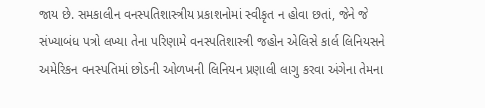જાય છે. સમકાલીન વનસ્પતિશાસ્ત્રીય પ્રકાશનોમાં સ્વીકૃત ન હોવા છતાં, જેને જે સંખ્યાબંધ પત્રો લખ્યા તેના પરિણામે વનસ્પતિશાસ્ત્રી જહોન એલિસે કાર્લ લિનિયસને અમેરિકન વનસ્પતિમાં છોડની ઓળખની લિનિયન પ્રણાલી લાગુ કરવા અંગેના તેમના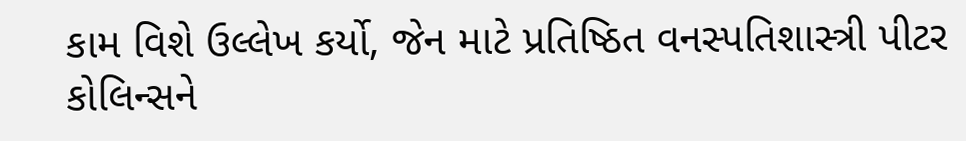કામ વિશે ઉલ્લેખ કર્યો, જેન માટે પ્રતિષ્ઠિત વનસ્પતિશાસ્ત્રી પીટર કોલિન્સને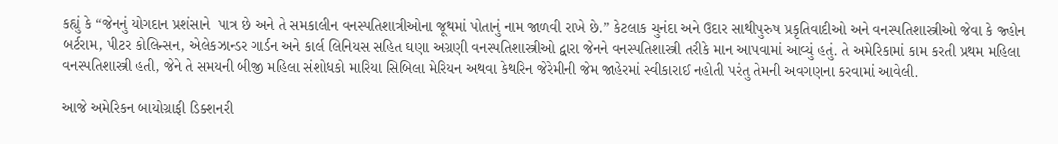કહ્યું કે “જેનનું યોગદાન પ્રશંસાને  પાત્ર છે અને તે સમકાલીન વનસ્પતિશાત્રીઓના જૂથમાં પોતાનું નામ જાળવી રાખે છે.” કેટલાક ચુનંદા અને ઉદાર સાથીપુરુષ પ્રકૃતિવાદીઓ અને વનસ્પતિશાસ્ત્રીઓ જેવા કે જ્હોન બર્ટરામ, પીટર કોલિન્સન, એલેકઝાન્ડર ગાર્ડન અને કાર્લ લિનિયસ સહિત ઘણા અગ્રણી વનસ્પતિશાસ્ત્રીઓ દ્વારા જેનને વનસ્પતિશાસ્ત્રી તરીકે માન આપવામાં આવ્યું હતું. તે અમેરિકામાં કામ કરતી પ્રથમ મહિલા વનસ્પતિશાસ્ત્રી હતી, જેને તે સમયની બીજી મહિલા સંશોધકો મારિયા સિબિલા મેરિયન અથવા કેથરિન જેરેમીની જેમ જાહેરમાં સ્વીકારાઈ નહોતી પરંતુ તેમની અવગણના કરવામાં આવેલી.

આજે અમેરિકન બાયોગ્રાફી ડિક્શનરી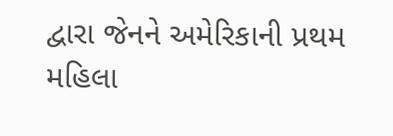દ્વારા જેનને અમેરિકાની પ્રથમ મહિલા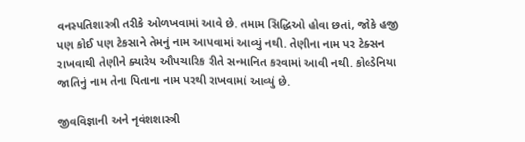વનસ્પતિશાસ્ત્રી તરીકે ઓળખવામાં આવે છે. તમામ સિદ્ધિઓ હોવા છતાં, જોકે હજી પણ કોઈ પણ ટેકસાને તેમનું નામ આપવામાં આવ્યું નથી. તેણીના નામ પર ટેક્સન રાખવાથી તેણીને ક્યારેય ઔપચારિક રીતે સન્માનિત કરવામાં આવી નથી. કોલ્ડેનિયા જાતિનું નામ તેના પિતાના નામ પરથી રાખવામાં આવ્યું છે.

જીવવિજ્ઞાની અને નૃવંશશાસ્ત્રી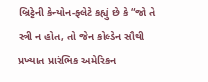બ્રિટ્ટેની કેન્યોન-ફ્લેટે કહ્યું છે કે “જો તે સ્ત્રી ન હોત, તો જેન કોલ્ડેન સૌથી પ્રખ્યાત પ્રારંભિક અમેરિકન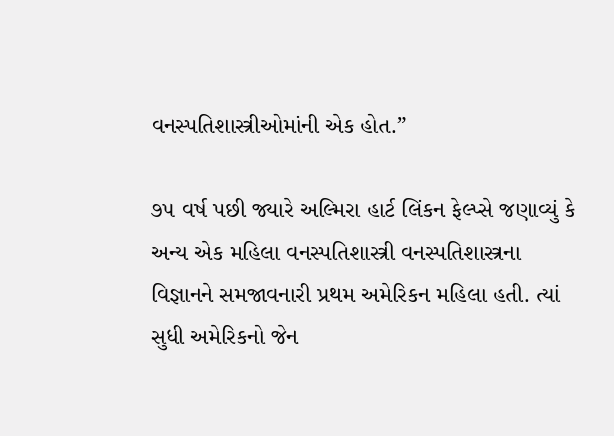વનસ્પતિશાસ્ત્રીઓમાંની એક હોત.”

૭૫ વર્ષ પછી જ્યારે અલ્મિરા હાર્ટ લિંકન ફેલ્પ્સે જણાવ્યું કે અન્ય એક મહિલા વનસ્પતિશાસ્ત્રી વનસ્પતિશાસ્ત્રના વિજ્ઞાનને સમજાવનારી પ્રથમ અમેરિકન મહિલા હતી. ત્યાં સુધી અમેરિકનો જેન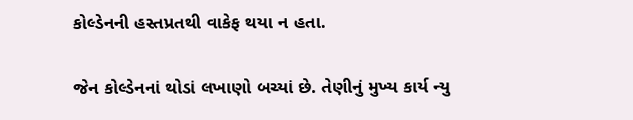કોલ્ડેનની હસ્તપ્રતથી વાકેફ થયા ન હતા.

જેન કોલ્ડેનનાં થોડાં લખાણો બચ્યાં છે. તેણીનું મુખ્ય કાર્ય ન્યુ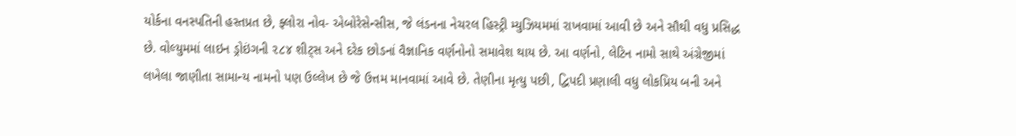યોર્કના વનસ્પતિની હસ્તપ્રત છે, ફ્લોરા નોવ- એબોરેસેન્સીસ, જે લંડનના નેચરલ હિસ્ટ્રી મ્યુઝિયમમાં રાખવામાં આવી છે અને સૌથી વધુ પ્રસિદ્ધ છે. વોલ્યુમમાં લાઇન ડ્રોઇંગની ૨૮૪ શીટ્સ અને દરેક છોડનાં વૈજ્ઞાનિક વર્ણનોનો સમાવેશ થાય છે. આ વર્ણનો, લેટિન નામો સાથે અંગ્રેજીમાં લખેલા જાણીતા સામાન્ય નામનો પણ ઉલ્લેખ છે જે ઉત્તમ માનવામાં આવે છે. તેણીના મૃત્યુ પછી, દ્વિપદી પ્રણાલી વધુ લોકપ્રિય બની અને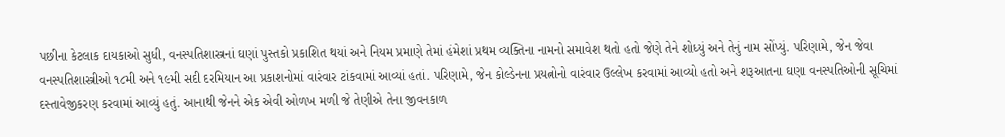પછીના કેટલાક દાયકાઓ સુધી, વનસ્પતિશાસ્ત્રનાં ઘણાં પુસ્તકો પ્રકાશિત થયાં અને નિયમ પ્રમાણે તેમાં હંમેશાં પ્રથમ વ્યક્તિના નામનો સમાવેશ થતો હતો જેણે તેને શોધ્યું અને તેનું નામ સોંપ્યું. પરિણામે, જેન જેવા વનસ્પતિશાસ્ત્રીઓ ૧૮મી અને ૧૯મી સદી દરમિયાન આ પ્રકાશનોમાં વારંવાર ટાંકવામાં આવ્યાં હતાં. પરિણામે, જેન કોલ્ડેનના પ્રયત્નોનો વારંવાર ઉલ્લેખ કરવામાં આવ્યો હતો અને શરૂઆતના ઘણા વનસ્પતિઓની સૂચિમાં દસ્તાવેજીકરણ કરવામાં આવ્યું હતું. આનાથી જેનને એક એવી ઓળખ મળી જે તેણીએ તેના જીવનકાળ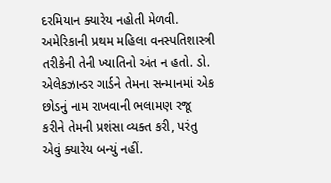દરમિયાન ક્યારેય નહોતી મેળવી. અમેરિકાની પ્રથમ મહિલા વનસ્પતિશાસ્ત્રી તરીકેની તેની ખ્યાતિનો અંત ન હતો. ડો. એલેકઝાન્ડર ગાર્ડને તેમના સન્માનમાં એક છોડનું નામ રાખવાની ભલામણ રજૂ કરીને તેમની પ્રશંસા વ્યક્ત કરી, પરંતુ એવું ક્યારેય બન્યું નહીં.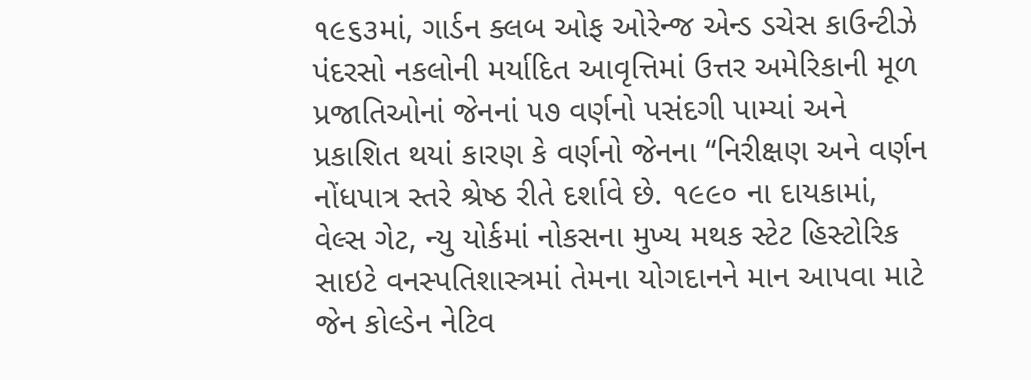૧૯૬૩માં, ગાર્ડન ક્લબ ઓફ ઓરેન્જ એન્ડ ડચેસ કાઉન્ટીઝે પંદરસો નકલોની મર્યાદિત આવૃત્તિમાં ઉત્તર અમેરિકાની મૂળ પ્રજાતિઓનાં જેનનાં ૫૭ વર્ણનો પસંદગી પામ્યાં અને પ્રકાશિત થયાં કારણ કે વર્ણનો જેનના “નિરીક્ષણ અને વર્ણન નોંધપાત્ર સ્તરે શ્રેષ્ઠ રીતે દર્શાવે છે. ૧૯૯૦ ના દાયકામાં, વેલ્સ ગેટ, ન્યુ યોર્કમાં નોકસના મુખ્ય મથક સ્ટેટ હિસ્ટોરિક સાઇટે વનસ્પતિશાસ્ત્રમાં તેમના યોગદાનને માન આપવા માટે જેન કોલ્ડેન નેટિવ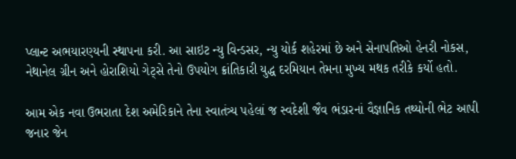પ્લાન્ટ અભયારણ્યની સ્થાપના કરી. આ સાઇટ ન્યુ વિન્ડસર, ન્યુ યોર્ક શહેરમાં છે અને સેનાપતિઓ હેનરી નોકસ, નેથાનેલ ગ્રીન અને હોરાશિયો ગેટ્સે તેનો ઉપયોગ ક્રાંતિકારી યુદ્ધ દરમિયાન તેમના મુખ્ય મથક તરીકે કર્યો હતો.

આમ એક નવા ઉભરાતા દેશ અમેરિકાને તેના સ્વાતંત્ર્ય પહેલાં જ સ્વદેશી જૈવ ભંડારનાં વૈજ્ઞાનિક તથ્યોની ભેટ આપી જનાર જેન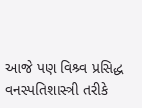આજે પણ વિશ્ર્વ પ્રસિદ્ધ વનસ્પતિશાસ્ત્રી તરીકે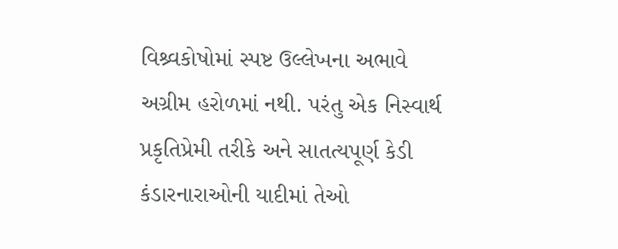વિશ્ર્વકોષોમાં સ્પષ્ટ ઉલ્લેખના અભાવે અગ્રીમ હરોળમાં નથી. પરંતુ એક નિસ્વાર્થ પ્રકૃતિપ્રેમી તરીકે અને સાતત્યપૂર્ણ કેડી કંડારનારાઓની યાદીમાં તેઓ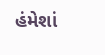હંમેશાં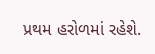પ્રથમ હરોળમાં રહેશે.